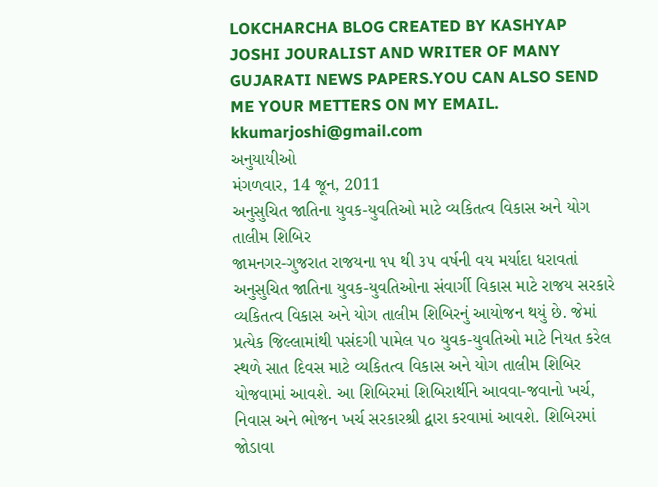LOKCHARCHA BLOG CREATED BY KASHYAP JOSHI JOURALIST AND WRITER OF MANY GUJARATI NEWS PAPERS.YOU CAN ALSO SEND ME YOUR METTERS ON MY EMAIL. kkumarjoshi@gmail.com
અનુયાયીઓ
મંગળવાર, 14 જૂન, 2011
અનુસુચિત જાતિના યુવક-યુવતિઓ માટે વ્યકિતત્વ વિકાસ અને યોગ તાલીમ શિબિર
જામનગર-ગુજરાત રાજયના ૧૫ થી ૩૫ વર્ષની વય મર્યાદા ધરાવતાં અનુસુચિત જાતિના યુવક-યુવતિઓના સંવાર્ગી વિકાસ માટે રાજય સરકારે વ્યકિતત્વ વિકાસ અને યોગ તાલીમ શિબિરનું આયોજન થયું છે. જેમાં પ્રત્યેક જિલ્લામાંથી પસંદગી પામેલ ૫૦ યુવક-યુવતિઓ માટે નિયત કરેલ સ્થળે સાત દિવસ માટે વ્યકિતત્વ વિકાસ અને યોગ તાલીમ શિબિર યોજવામાં આવશે. આ શિબિરમાં શિબિરાર્થીને આવવા-જવાનો ખર્ચ, નિવાસ અને ભોજન ખર્ચ સરકારશ્રી દ્વારા કરવામાં આવશે. શિબિરમાં જોડાવા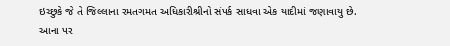ઇચ્છુકે જે તે જિલ્લાના રમતગમત અધિકારીશ્રીનો સંપર્ક સાધવા એક યાદીમાં જણાવાયુ છે.
આના પર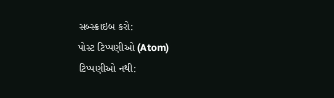સબ્સ્ક્રાઇબ કરો:
પોસ્ટ ટિપ્પણીઓ (Atom)
ટિપ્પણીઓ નથી: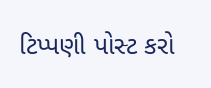ટિપ્પણી પોસ્ટ કરો